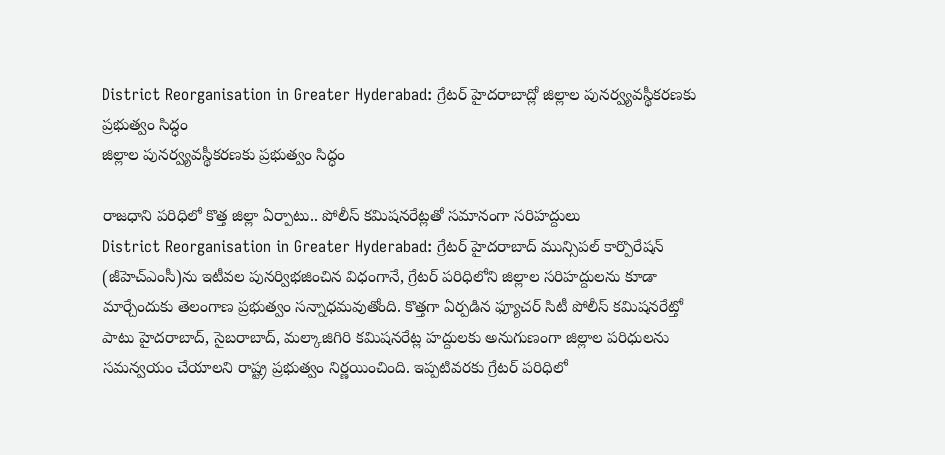District Reorganisation in Greater Hyderabad: గ్రేటర్ హైదరాబాద్లో జిల్లాల పునర్వ్యవస్థీకరణకు ప్రభుత్వం సిద్ధం
జిల్లాల పునర్వ్యవస్థీకరణకు ప్రభుత్వం సిద్ధం

రాజధాని పరిధిలో కొత్త జిల్లా ఏర్పాటు.. పోలీస్ కమిషనరేట్లతో సమానంగా సరిహద్దులు
District Reorganisation in Greater Hyderabad: గ్రేటర్ హైదరాబాద్ మున్సిపల్ కార్పొరేషన్ (జీహెచ్ఎంసీ)ను ఇటీవల పునర్విభజించిన విధంగానే, గ్రేటర్ పరిధిలోని జిల్లాల సరిహద్దులను కూడా మార్చేందుకు తెలంగాణ ప్రభుత్వం సన్నాధమవుతోంది. కొత్తగా ఏర్పడిన ఫ్యూచర్ సిటీ పోలీస్ కమిషనరేట్తో పాటు హైదరాబాద్, సైబరాబాద్, మల్కాజిగిరి కమిషనరేట్ల హద్దులకు అనుగుణంగా జిల్లాల పరిధులను సమన్వయం చేయాలని రాష్ట్ర ప్రభుత్వం నిర్ణయించింది. ఇప్పటివరకు గ్రేటర్ పరిధిలో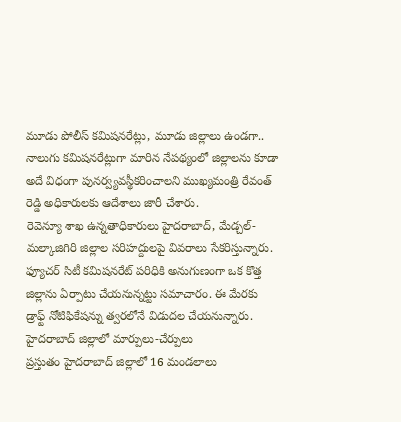మూడు పోలీస్ కమిషనరేట్లు, మూడు జిల్లాలు ఉండగా.. నాలుగు కమిషనరేట్లుగా మారిన నేపథ్యంలో జిల్లాలను కూడా అదే విధంగా పునర్వ్యవస్థీకరించాలని ముఖ్యమంత్రి రేవంత్ రెడ్డి అధికారులకు ఆదేశాలు జారీ చేశారు.
రెవెన్యూ శాఖ ఉన్నతాధికారులు హైదరాబాద్, మేడ్చల్-మల్కాజిగిరి జిల్లాల సరిహద్దులపై వివరాలు సేకరిస్తున్నారు. ఫ్యూచర్ సిటీ కమిషనరేట్ పరిధికి అనుగుణంగా ఒక కొత్త జిల్లాను ఏర్పాటు చేయనున్నట్టు సమాచారం. ఈ మేరకు డ్రాఫ్ట్ నోటిఫికేషన్ను త్వరలోనే విడుదల చేయనున్నారు.
హైదరాబాద్ జిల్లాలో మార్పులు-చేర్పులు
ప్రస్తుతం హైదరాబాద్ జిల్లాలో 16 మండలాలు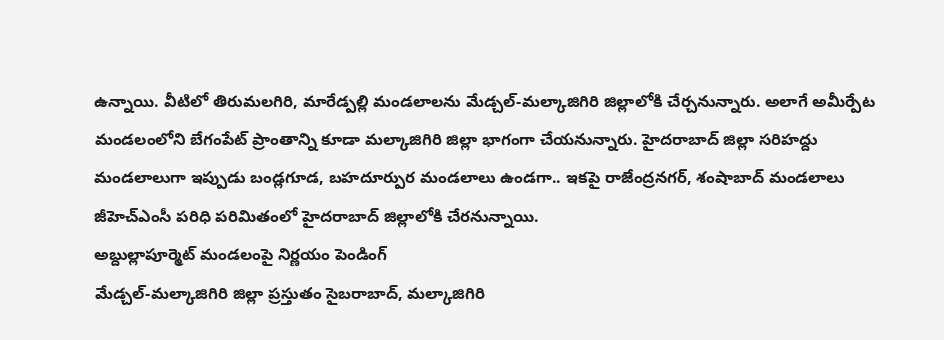ఉన్నాయి. వీటిలో తిరుమలగిరి, మారేడ్పల్లి మండలాలను మేడ్చల్-మల్కాజిగిరి జిల్లాలోకి చేర్చనున్నారు. అలాగే అమీర్పేట మండలంలోని బేగంపేట్ ప్రాంతాన్ని కూడా మల్కాజిగిరి జిల్లా భాగంగా చేయనున్నారు. హైదరాబాద్ జిల్లా సరిహద్దు మండలాలుగా ఇప్పుడు బండ్లగూడ, బహదూర్పుర మండలాలు ఉండగా.. ఇకపై రాజేంద్రనగర్, శంషాబాద్ మండలాలు జీహెచ్ఎంసీ పరిధి పరిమితంలో హైదరాబాద్ జిల్లాలోకి చేరనున్నాయి.
అబ్దుల్లాపూర్మెట్ మండలంపై నిర్ణయం పెండింగ్
మేడ్చల్-మల్కాజిగిరి జిల్లా ప్రస్తుతం సైబరాబాద్, మల్కాజిగిరి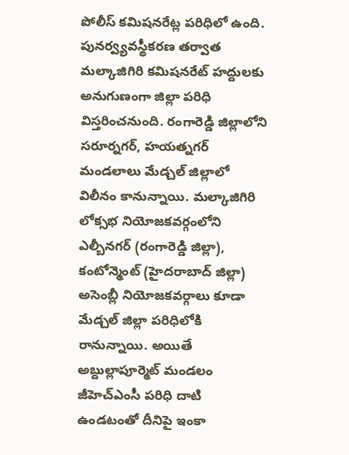పోలీస్ కమిషనరేట్ల పరిధిలో ఉంది. పునర్వ్యవస్థీకరణ తర్వాత మల్కాజిగిరి కమిషనరేట్ హద్దులకు అనుగుణంగా జిల్లా పరిధి విస్తరించనుంది. రంగారెడ్డి జిల్లాలోని సరూర్నగర్, హయత్నగర్ మండలాలు మేడ్చల్ జిల్లాలో విలీనం కానున్నాయి. మల్కాజిగిరి లోక్సభ నియోజకవర్గంలోని ఎల్బీనగర్ (రంగారెడ్డి జిల్లా), కంటోన్మెంట్ (హైదరాబాద్ జిల్లా) అసెంబ్లీ నియోజకవర్గాలు కూడా మేడ్చల్ జిల్లా పరిధిలోకి రానున్నాయి. అయితే అబ్దుల్లాపూర్మెట్ మండలం జీహెచ్ఎంసీ పరిధి దాటి ఉండటంతో దీనిపై ఇంకా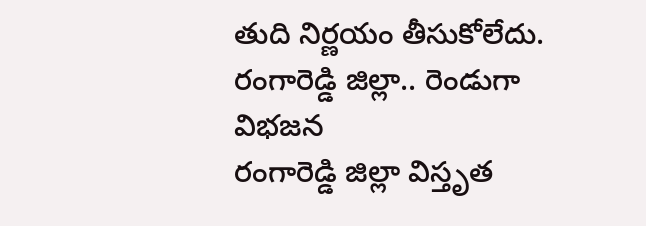తుది నిర్ణయం తీసుకోలేదు.
రంగారెడ్డి జిల్లా.. రెండుగా విభజన
రంగారెడ్డి జిల్లా విస్తృత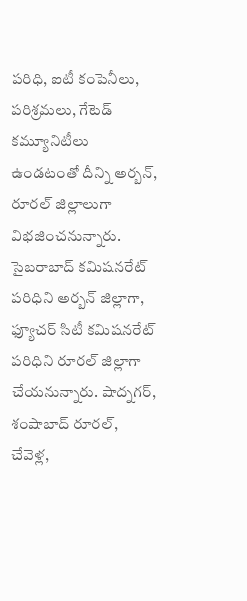పరిధి, ఐటీ కంపెనీలు, పరిశ్రమలు, గేటెడ్ కమ్యూనిటీలు ఉండటంతో దీన్ని అర్బన్, రూరల్ జిల్లాలుగా విభజించనున్నారు. సైబరాబాద్ కమిషనరేట్ పరిధిని అర్బన్ జిల్లాగా, ఫ్యూచర్ సిటీ కమిషనరేట్ పరిధిని రూరల్ జిల్లాగా చేయనున్నారు. షాద్నగర్, శంషాబాద్ రూరల్, చేవెళ్ల,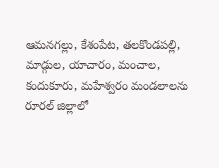ఆమనగల్లు, కేశంపేట, తలకొండపల్లి, మాడ్గుల, యాచారం, మంచాల, కందుకూరు, మహేశ్వరం మండలాలను రూరల్ జిల్లాలో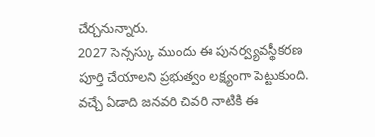చేర్చనున్నారు.
2027 సెన్సస్కు ముందు ఈ పునర్వ్యవస్థీకరణ పూర్తి చేయాలని ప్రభుత్వం లక్ష్యంగా పెట్టుకుంది. వచ్చే ఏడాది జనవరి చివరి నాటికి ఈ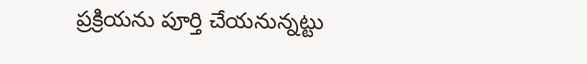ప్రక్రియను పూర్తి చేయనున్నట్టు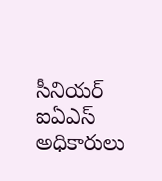సీనియర్ ఐఏఎస్ అధికారులు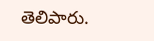తెలిపారు.